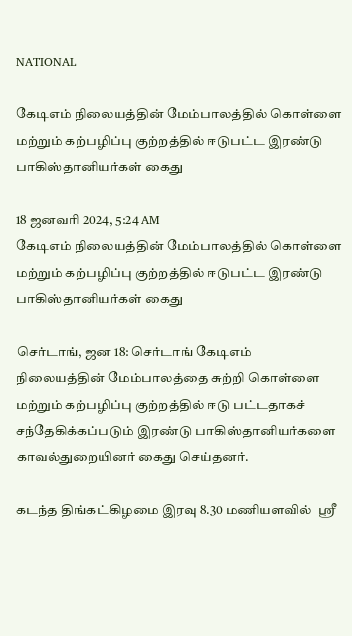NATIONAL

கேடிஎம் நிலையத்தின் மேம்பாலத்தில் கொள்ளை மற்றும் கற்பழிப்பு குற்றத்தில் ஈடுபட்ட இரண்டு பாகிஸ்தானியர்கள் கைது

18 ஜனவரி 2024, 5:24 AM
கேடிஎம் நிலையத்தின் மேம்பாலத்தில் கொள்ளை மற்றும் கற்பழிப்பு குற்றத்தில் ஈடுபட்ட இரண்டு பாகிஸ்தானியர்கள் கைது

செர்டாங், ஜன 18: செர்டாங் கேடிஎம்  நிலையத்தின் மேம்பாலத்தை சுற்றி கொள்ளை மற்றும் கற்பழிப்பு குற்றத்தில் ஈடு பட்டதாகச் சந்தேகிக்கப்படும் இரண்டு பாகிஸ்தானியர்களை காவல்துறையினர் கைது செய்தனர்.

கடந்த திங்கட்கிழமை இரவு 8.30 மணியளவில்  ஶ்ரீ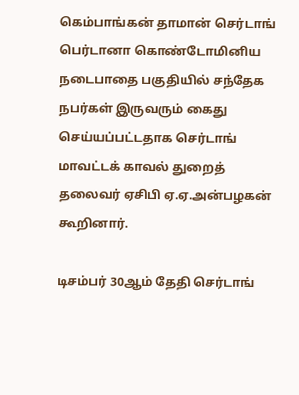கெம்பாங்கன் தாமான் செர்டாங் பெர்டானா கொண்டோமினிய  நடைபாதை பகுதியில் சந்தேக நபர்கள் இருவரும் கைது செய்யப்பட்டதாக செர்டாங் மாவட்டக் காவல் துறைத் தலைவர் ஏசிபி ஏ.ஏ.அன்பழகன் கூறினார்.

டிசம்பர் 30ஆம் தேதி செர்டாங்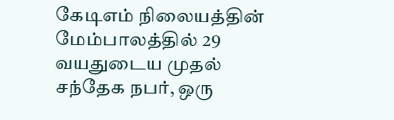கேடிஎம் நிலையத்தின் மேம்பாலத்தில் 29 வயதுடைய முதல் சந்தேக நபர், ஒரு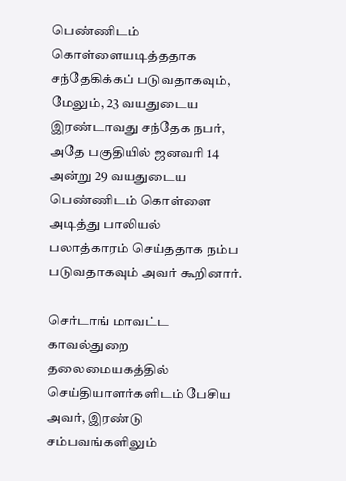பெண்ணிடம் கொள்ளையடித்ததாக சந்தேகிக்கப் படுவதாகவும், மேலும், 23 வயதுடைய இரண்டாவது சந்தேக நபர், அதே பகுதியில் ஜனவரி 14 அன்று 29 வயதுடைய பெண்ணிடம் கொள்ளை அடித்து பாலியல் பலாத்காரம் செய்ததாக நம்ப படுவதாகவும் அவர் கூறினார்.

செர்டாங் மாவட்ட காவல்துறை தலைமையகத்தில் செய்தியாளர்களிடம் பேசிய அவர், இரண்டு சம்பவங்களிலும்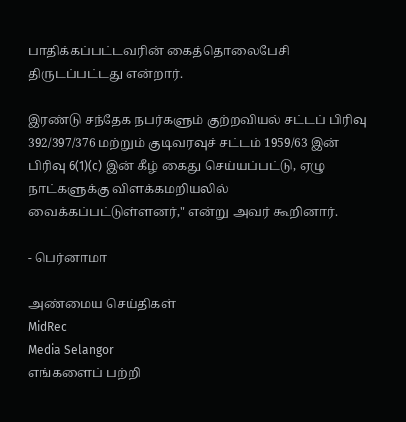பாதிக்கப்பட்டவரின் கைத்தொலைபேசி திருடப்பட்டது என்றார்.

இரண்டு சந்தேக நபர்களும் குற்றவியல் சட்டப் பிரிவு 392/397/376 மற்றும் குடிவரவுச் சட்டம் 1959/63 இன் பிரிவு 6(1)(c) இன் கீழ் கைது செய்யப்பட்டு, ஏழு நாட்களுக்கு விளக்கமறியலில் வைக்கப்பட்டுள்ளனர்," என்று அவர் கூறினார்.

- பெர்னாமா

அண்மைய செய்திகள்
MidRec
Media Selangor
எங்களைப் பற்றி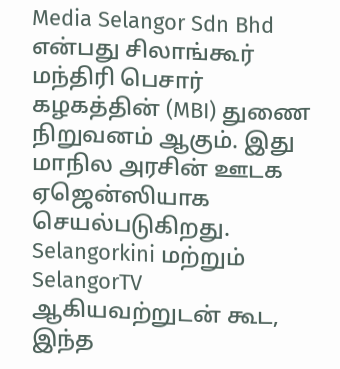Media Selangor Sdn Bhd என்பது சிலாங்கூர் மந்திரி பெசார் கழகத்தின் (MBI) துணை நிறுவனம் ஆகும். இது மாநில அரசின் ஊடக ஏஜென்ஸியாக செயல்படுகிறது. Selangorkini மற்றும் SelangorTV ஆகியவற்றுடன் கூட, இந்த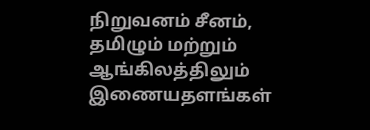நிறுவனம் சீனம், தமிழும் மற்றும் ஆங்கிலத்திலும் இணையதளங்கள்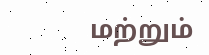மற்றும்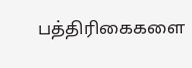பத்திரிகைகளை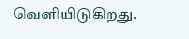வெளியிடுகிறது.